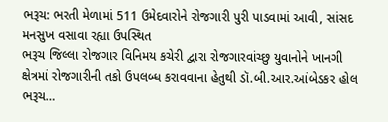ભરૂચ: ભરતી મેળામાં 511 ઉમેદવારોને રોજગારી પુરી પાડવામાં આવી, સાંસદ મનસુખ વસાવા રહ્યા ઉપસ્થિત
ભરૂચ જિલ્લા રોજગાર વિનિમય કચેરી દ્વારા રોજગારવાંચ્છુ યુવાનોને ખાનગી ક્ષેત્રમાં રોજગારીની તકો ઉપલબ્ધ કરાવવાના હેતુથી ડૉ.બી.આર.આંબેડકર હોલ ભરૂચ…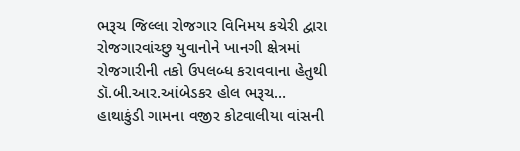ભરૂચ જિલ્લા રોજગાર વિનિમય કચેરી દ્વારા રોજગારવાંચ્છુ યુવાનોને ખાનગી ક્ષેત્રમાં રોજગારીની તકો ઉપલબ્ધ કરાવવાના હેતુથી ડૉ.બી.આર.આંબેડકર હોલ ભરૂચ…
હાથાકુંડી ગામના વજીર કોટવાલીયા વાંસની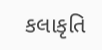કલાકૃતિ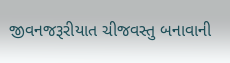જીવનજરૂરીયાત ચીજવસ્તુ બનાવાની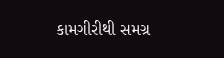કામગીરીથી સમગ્ર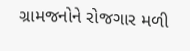ગ્રામજનોને રોજગાર મળી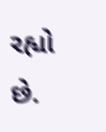રહ્યો છે.